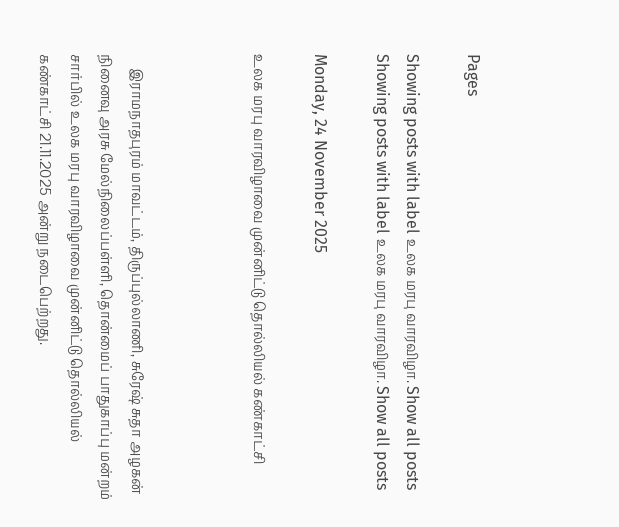Pages

Showing posts with label உலக மரபு வாரவிழா. Show all posts
Showing posts with label உலக மரபு வாரவிழா. Show all posts

Monday, 24 November 2025

உலக மரபு வாரவிழாவை முன்னிட்டு தொல்லியல் கண்காட்சி



    இராமநாதபுரம் மாவட்டம், திருப்புல்லாணி, சுரேஷ் சுதா அழகன் நினைவு அரசு மேல்நிலைப்பள்ளி, தொன்மைப் பாதுகாப்பு மன்றம் சார்பில் உலக மரபு வாரவிழாவை முன்னிட்டு தொல்லியல் கண்காட்சி 21.11.2025 அன்று நடைபெற்றது.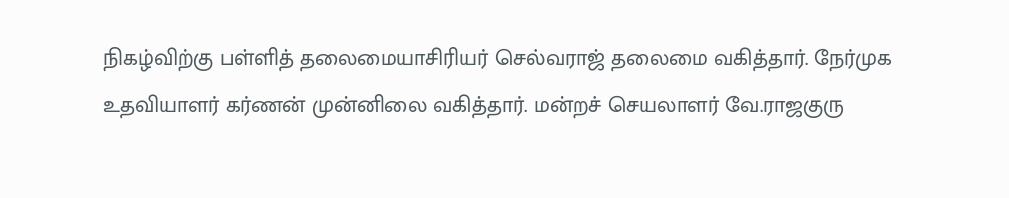நிகழ்விற்கு பள்ளித் தலைமையாசிரியர் செல்வராஜ் தலைமை வகித்தார். நேர்முக உதவியாளர் கர்ணன் முன்னிலை வகித்தார். மன்றச் செயலாளர் வே.ராஜகுரு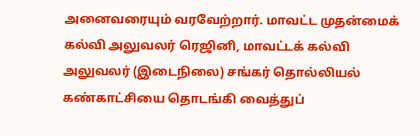அனைவரையும் வரவேற்றார். மாவட்ட முதன்மைக் கல்வி அலுவலர் ரெஜினி, மாவட்டக் கல்வி அலுவலர் (இடைநிலை) சங்கர் தொல்லியல் கண்காட்சியை தொடங்கி வைத்துப்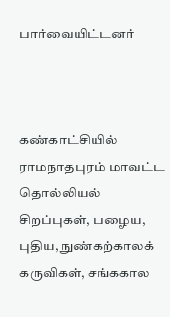பார்வையிட்டனர்



கண்காட்சியில் ராமநாதபுரம் மாவட்ட தொல்லியல் சிறப்புகள், பழைய, புதிய, நுண்கற்காலக் கருவிகள், சங்ககால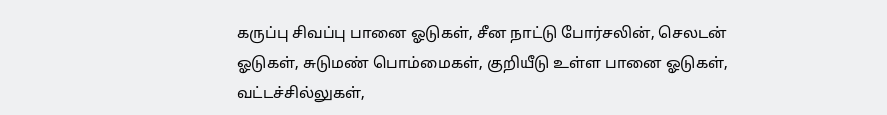கருப்பு சிவப்பு பானை ஓடுகள், சீன நாட்டு போர்சலின், செலடன் ஓடுகள், சுடுமண் பொம்மைகள், குறியீடு உள்ள பானை ஓடுகள், வட்டச்சில்லுகள்,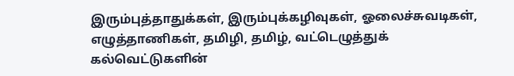இரும்புத்தாதுக்கள், இரும்புக்கழிவுகள், ஓலைச்சுவடிகள், எழுத்தாணிகள், தமிழி, தமிழ், வட்டெழுத்துக் கல்வெட்டுகளின்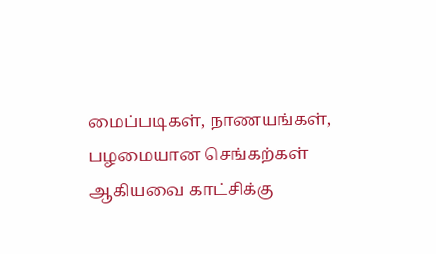மைப்படிகள், நாணயங்கள், பழமையான செங்கற்கள் ஆகியவை காட்சிக்கு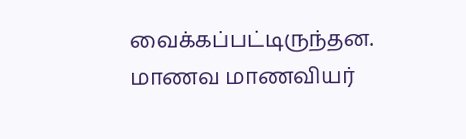வைக்கப்பட்டிருந்தன. மாணவ மாணவியர்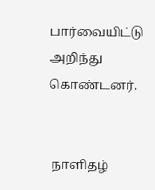பார்வையிட்டு அறிந்து கொண்டனர்.


 நாளிதழ்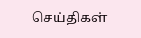செய்திகள்